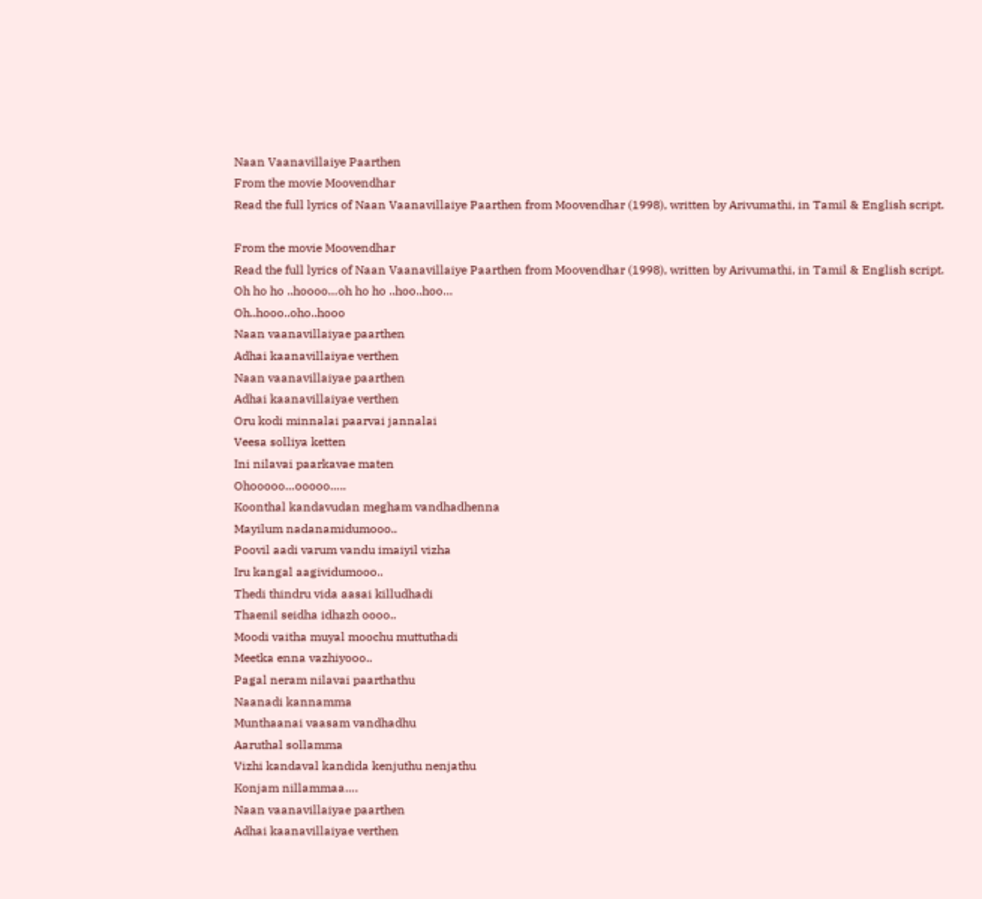Naan Vaanavillaiye Paarthen
From the movie Moovendhar
Read the full lyrics of Naan Vaanavillaiye Paarthen from Moovendhar (1998), written by Arivumathi, in Tamil & English script.

From the movie Moovendhar
Read the full lyrics of Naan Vaanavillaiye Paarthen from Moovendhar (1998), written by Arivumathi, in Tamil & English script.
Oh ho ho ..hoooo…oh ho ho ..hoo..hoo…
Oh..hooo..oho..hooo
Naan vaanavillaiyae paarthen
Adhai kaanavillaiyae verthen
Naan vaanavillaiyae paarthen
Adhai kaanavillaiyae verthen
Oru kodi minnalai paarvai jannalai
Veesa solliya ketten
Ini nilavai paarkavae maten
Ohooooo…ooooo…..
Koonthal kandavudan megham vandhadhenna
Mayilum nadanamidumooo..
Poovil aadi varum vandu imaiyil vizha
Iru kangal aagividumooo..
Thedi thindru vida aasai killudhadi
Thaenil seidha idhazh oooo..
Moodi vaitha muyal moochu muttuthadi
Meetka enna vazhiyooo..
Pagal neram nilavai paarthathu
Naanadi kannamma
Munthaanai vaasam vandhadhu
Aaruthal sollamma
Vizhi kandaval kandida kenjuthu nenjathu
Konjam nillammaa….
Naan vaanavillaiyae paarthen
Adhai kaanavillaiyae verthen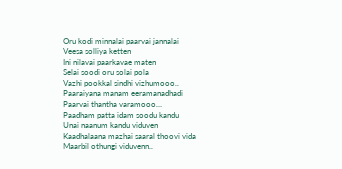Oru kodi minnalai paarvai jannalai
Veesa solliya ketten
Ini nilavai paarkavae maten
Selai soodi oru solai pola
Vazhi pookkal sindhi vizhumooo..
Paaraiyana manam eeramanadhadi
Paarvai thantha varamooo…
Paadham patta idam soodu kandu
Unai naanum kandu viduven
Kaadhalaana mazhai saaral thoovi vida
Maarbil othungi viduvenn..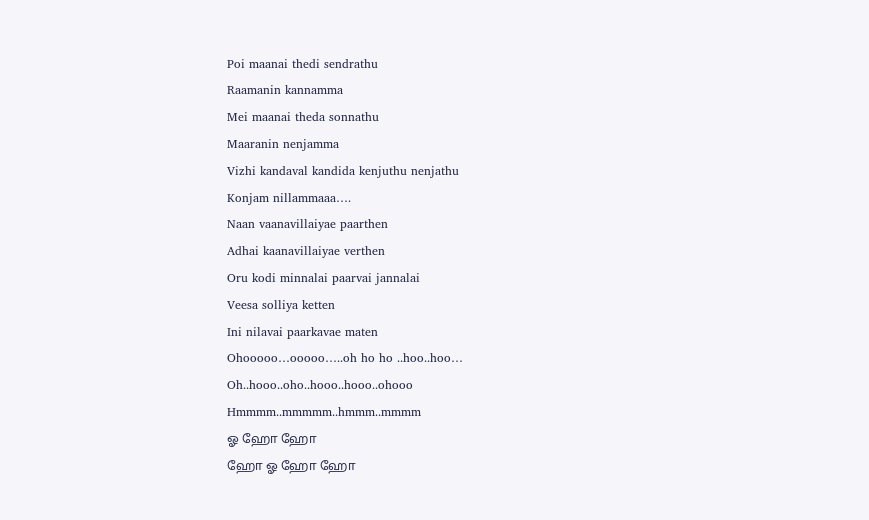Poi maanai thedi sendrathu
Raamanin kannamma
Mei maanai theda sonnathu
Maaranin nenjamma
Vizhi kandaval kandida kenjuthu nenjathu
Konjam nillammaaa….
Naan vaanavillaiyae paarthen
Adhai kaanavillaiyae verthen
Oru kodi minnalai paarvai jannalai
Veesa solliya ketten
Ini nilavai paarkavae maten
Ohooooo…ooooo…..oh ho ho ..hoo..hoo…
Oh..hooo..oho..hooo..hooo..ohooo
Hmmmm..mmmmm..hmmm..mmmm
ஓ ஹோ ஹோ
ஹோ ஓ ஹோ ஹோ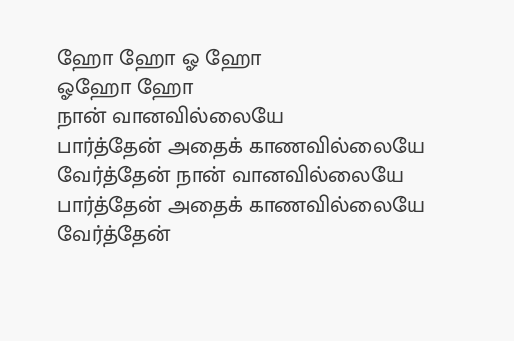ஹோ ஹோ ஓ ஹோ
ஓஹோ ஹோ
நான் வானவில்லையே
பார்த்தேன் அதைக் காணவில்லையே
வேர்த்தேன் நான் வானவில்லையே
பார்த்தேன் அதைக் காணவில்லையே
வேர்த்தேன்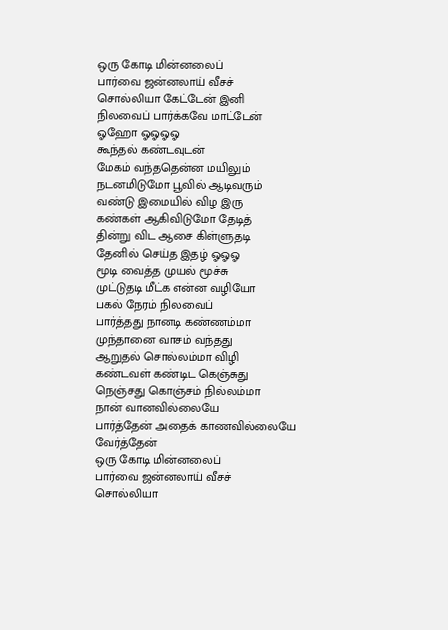ஒரு கோடி மின்னலைப்
பார்வை ஜன்னலாய் வீசச்
சொல்லியா கேட்டேன் இனி
நிலவைப் பார்க்கவே மாட்டேன்
ஓஹோ ஓஓஓஓ
கூந்தல் கண்டவுடன்
மேகம் வந்ததென்ன மயிலும்
நடனமிடுமோ பூவில் ஆடிவரும்
வண்டு இமையில் விழ இரு
கண்கள் ஆகிவிடுமோ தேடித்
தின்று விட ஆசை கிள்ளுதடி
தேனில் செய்த இதழ் ஓஓஓ
மூடி வைத்த முயல் மூச்சு
முட்டுதடி மீட்க என்ன வழியோ
பகல் நேரம் நிலவைப்
பார்த்தது நானடி கண்ணம்மா
முந்தானை வாசம் வந்தது
ஆறுதல் சொல்லம்மா விழி
கண்டவள் கண்டிட கெஞ்சுது
நெஞ்சது கொஞ்சம் நில்லம்மா
நான் வானவில்லையே
பார்த்தேன் அதைக் காணவில்லையே
வேர்த்தேன்
ஒரு கோடி மின்னலைப்
பார்வை ஜன்னலாய் வீசச்
சொல்லியா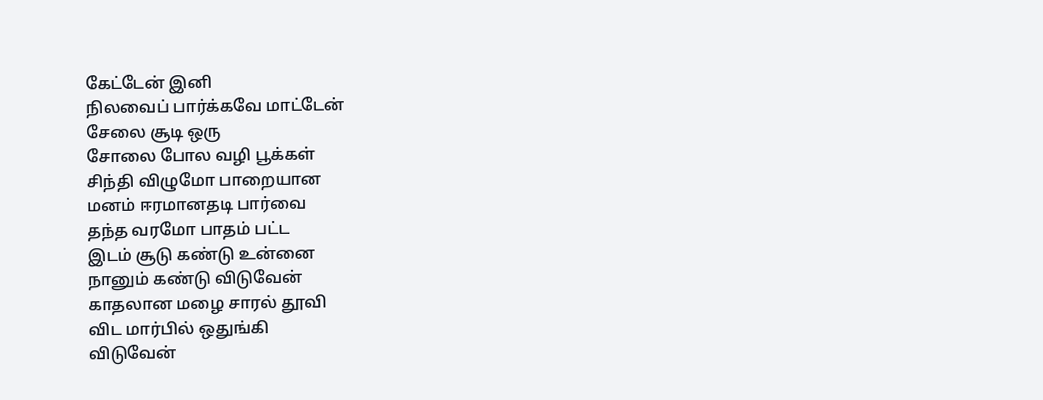கேட்டேன் இனி
நிலவைப் பார்க்கவே மாட்டேன்
சேலை சூடி ஒரு
சோலை போல வழி பூக்கள்
சிந்தி விழுமோ பாறையான
மனம் ஈரமானதடி பார்வை
தந்த வரமோ பாதம் பட்ட
இடம் சூடு கண்டு உன்னை
நானும் கண்டு விடுவேன்
காதலான மழை சாரல் தூவி
விட மார்பில் ஒதுங்கி
விடுவேன்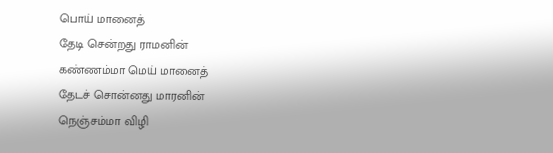பொய் மானைத்
தேடி சென்றது ராமனின்
கண்ணம்மா மெய் மானைத்
தேடச் சொன்னது மாரனின்
நெஞ்சம்மா விழி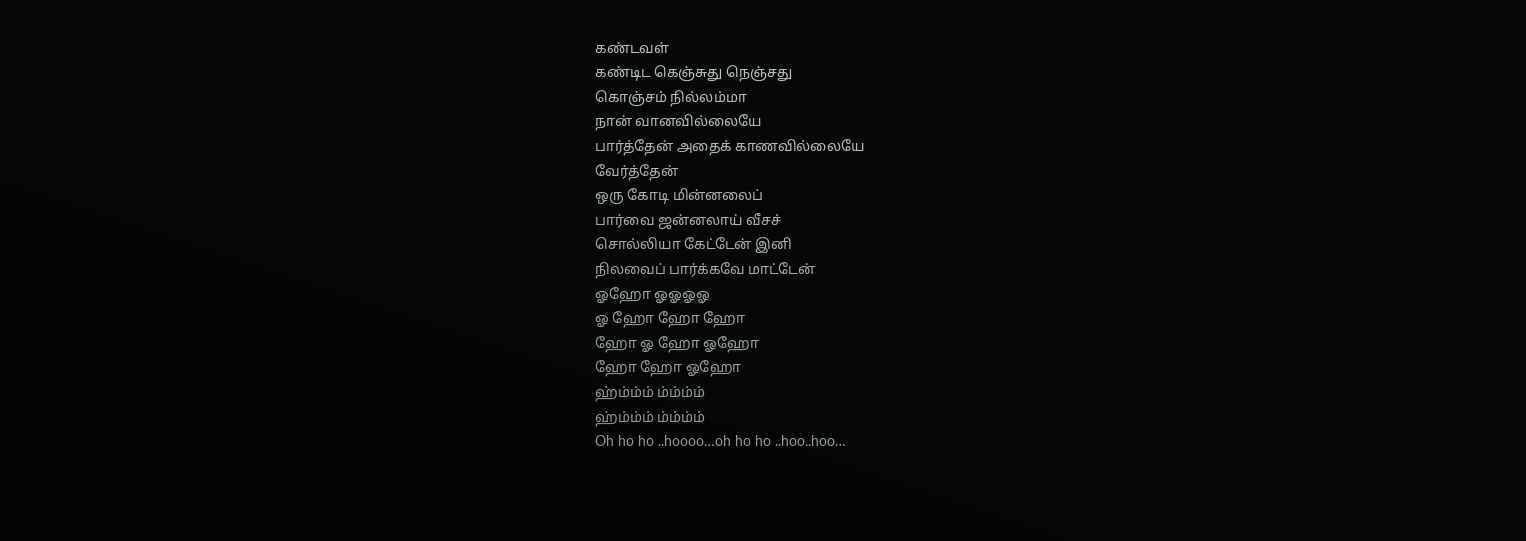கண்டவள்
கண்டிட கெஞ்சுது நெஞ்சது
கொஞ்சம் நில்லம்மா
நான் வானவில்லையே
பார்த்தேன் அதைக் காணவில்லையே
வேர்த்தேன்
ஒரு கோடி மின்னலைப்
பார்வை ஜன்னலாய் வீசச்
சொல்லியா கேட்டேன் இனி
நிலவைப் பார்க்கவே மாட்டேன்
ஓஹோ ஓஓஓஓ
ஓ ஹோ ஹோ ஹோ
ஹோ ஓ ஹோ ஓஹோ
ஹோ ஹோ ஓஹோ
ஹ்ம்ம்ம் ம்ம்ம்ம்
ஹ்ம்ம்ம் ம்ம்ம்ம்
Oh ho ho ..hoooo…oh ho ho ..hoo..hoo…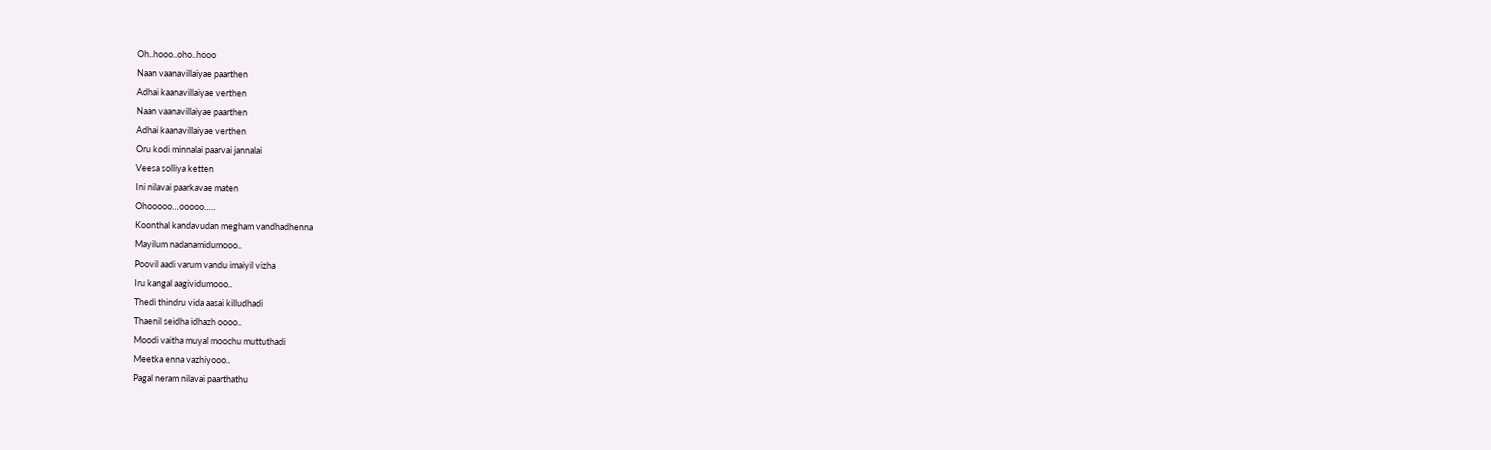Oh..hooo..oho..hooo
Naan vaanavillaiyae paarthen
Adhai kaanavillaiyae verthen
Naan vaanavillaiyae paarthen
Adhai kaanavillaiyae verthen
Oru kodi minnalai paarvai jannalai
Veesa solliya ketten
Ini nilavai paarkavae maten
Ohooooo…ooooo…..
Koonthal kandavudan megham vandhadhenna
Mayilum nadanamidumooo..
Poovil aadi varum vandu imaiyil vizha
Iru kangal aagividumooo..
Thedi thindru vida aasai killudhadi
Thaenil seidha idhazh oooo..
Moodi vaitha muyal moochu muttuthadi
Meetka enna vazhiyooo..
Pagal neram nilavai paarthathu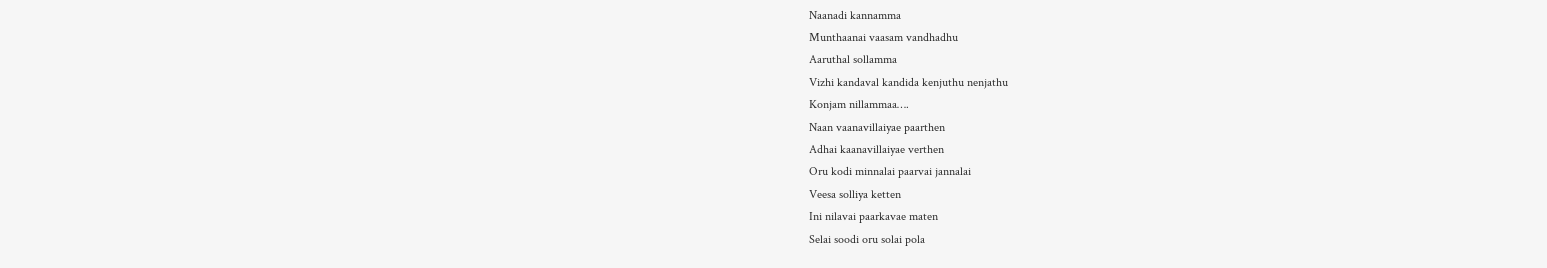Naanadi kannamma
Munthaanai vaasam vandhadhu
Aaruthal sollamma
Vizhi kandaval kandida kenjuthu nenjathu
Konjam nillammaa….
Naan vaanavillaiyae paarthen
Adhai kaanavillaiyae verthen
Oru kodi minnalai paarvai jannalai
Veesa solliya ketten
Ini nilavai paarkavae maten
Selai soodi oru solai pola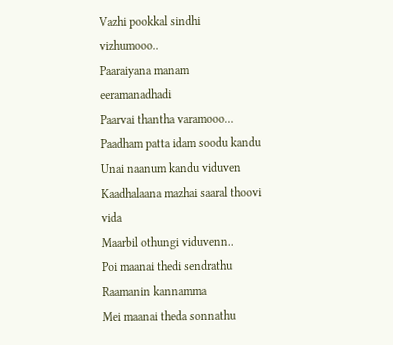Vazhi pookkal sindhi vizhumooo..
Paaraiyana manam eeramanadhadi
Paarvai thantha varamooo…
Paadham patta idam soodu kandu
Unai naanum kandu viduven
Kaadhalaana mazhai saaral thoovi vida
Maarbil othungi viduvenn..
Poi maanai thedi sendrathu
Raamanin kannamma
Mei maanai theda sonnathu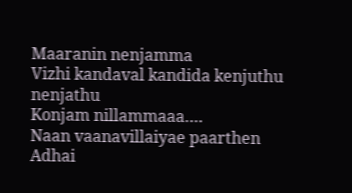Maaranin nenjamma
Vizhi kandaval kandida kenjuthu nenjathu
Konjam nillammaaa….
Naan vaanavillaiyae paarthen
Adhai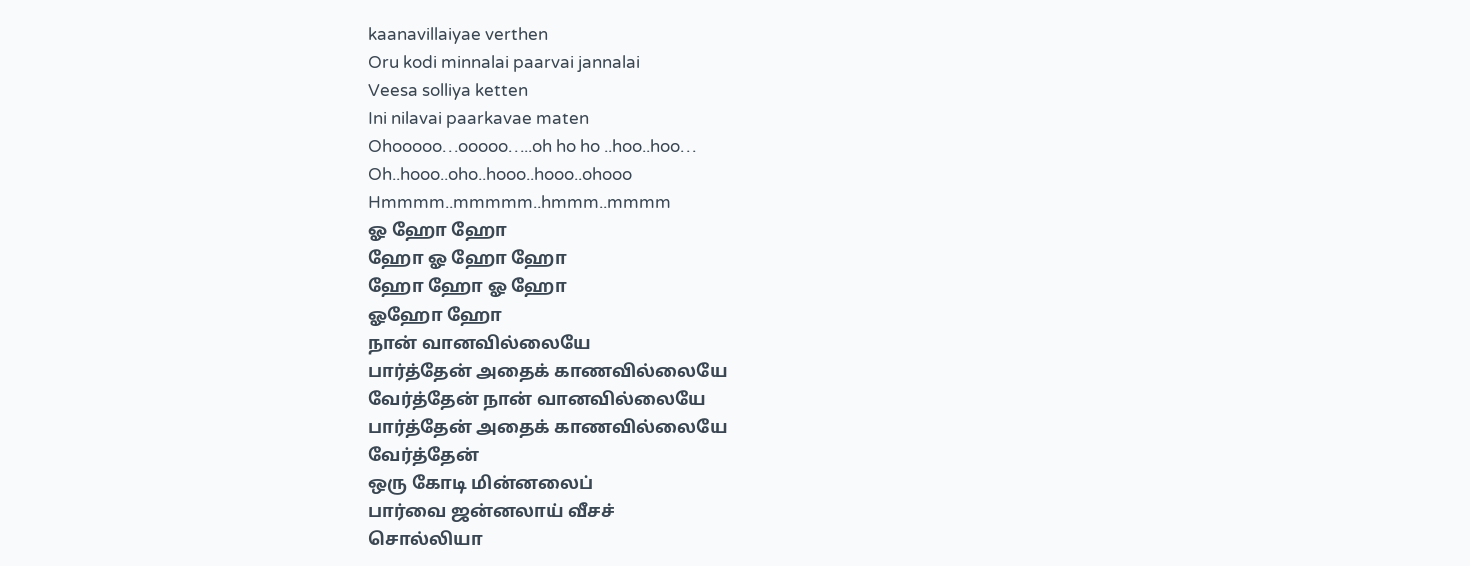kaanavillaiyae verthen
Oru kodi minnalai paarvai jannalai
Veesa solliya ketten
Ini nilavai paarkavae maten
Ohooooo…ooooo…..oh ho ho ..hoo..hoo…
Oh..hooo..oho..hooo..hooo..ohooo
Hmmmm..mmmmm..hmmm..mmmm
ஓ ஹோ ஹோ
ஹோ ஓ ஹோ ஹோ
ஹோ ஹோ ஓ ஹோ
ஓஹோ ஹோ
நான் வானவில்லையே
பார்த்தேன் அதைக் காணவில்லையே
வேர்த்தேன் நான் வானவில்லையே
பார்த்தேன் அதைக் காணவில்லையே
வேர்த்தேன்
ஒரு கோடி மின்னலைப்
பார்வை ஜன்னலாய் வீசச்
சொல்லியா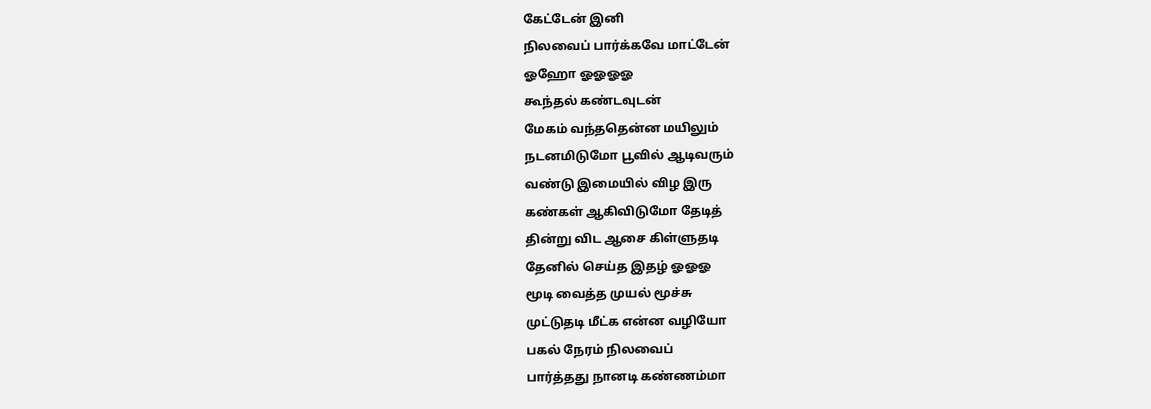கேட்டேன் இனி
நிலவைப் பார்க்கவே மாட்டேன்
ஓஹோ ஓஓஓஓ
கூந்தல் கண்டவுடன்
மேகம் வந்ததென்ன மயிலும்
நடனமிடுமோ பூவில் ஆடிவரும்
வண்டு இமையில் விழ இரு
கண்கள் ஆகிவிடுமோ தேடித்
தின்று விட ஆசை கிள்ளுதடி
தேனில் செய்த இதழ் ஓஓஓ
மூடி வைத்த முயல் மூச்சு
முட்டுதடி மீட்க என்ன வழியோ
பகல் நேரம் நிலவைப்
பார்த்தது நானடி கண்ணம்மா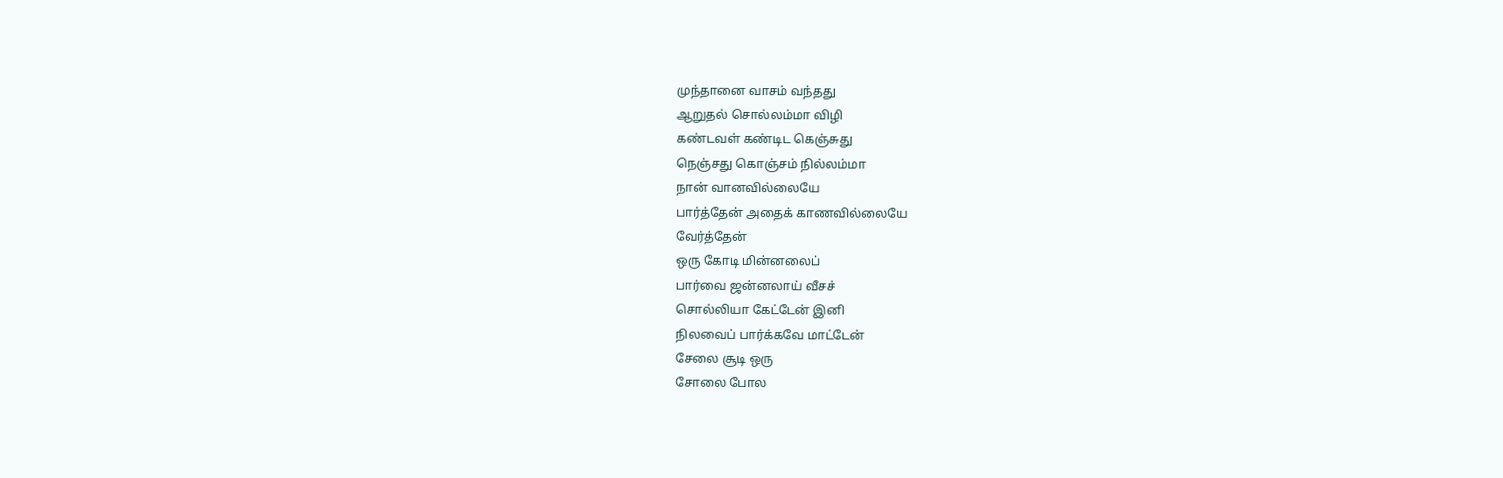முந்தானை வாசம் வந்தது
ஆறுதல் சொல்லம்மா விழி
கண்டவள் கண்டிட கெஞ்சுது
நெஞ்சது கொஞ்சம் நில்லம்மா
நான் வானவில்லையே
பார்த்தேன் அதைக் காணவில்லையே
வேர்த்தேன்
ஒரு கோடி மின்னலைப்
பார்வை ஜன்னலாய் வீசச்
சொல்லியா கேட்டேன் இனி
நிலவைப் பார்க்கவே மாட்டேன்
சேலை சூடி ஒரு
சோலை போல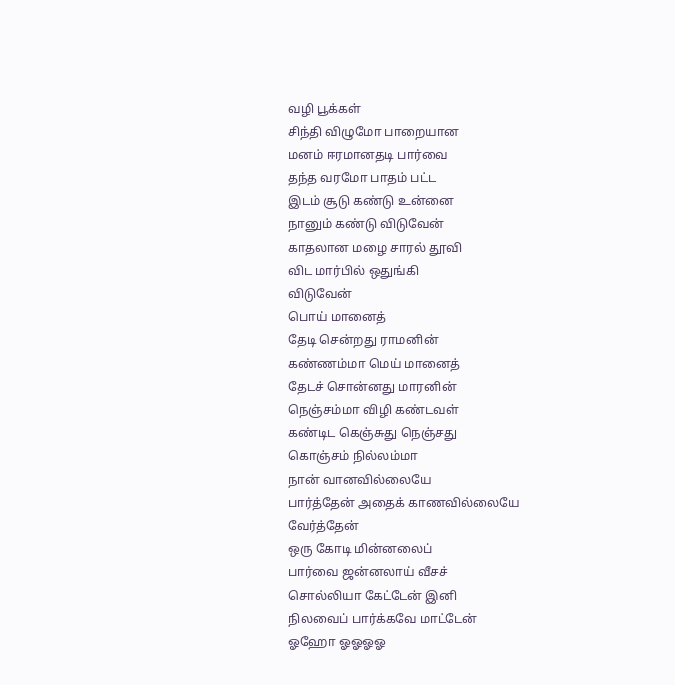வழி பூக்கள்
சிந்தி விழுமோ பாறையான
மனம் ஈரமானதடி பார்வை
தந்த வரமோ பாதம் பட்ட
இடம் சூடு கண்டு உன்னை
நானும் கண்டு விடுவேன்
காதலான மழை சாரல் தூவி
விட மார்பில் ஒதுங்கி
விடுவேன்
பொய் மானைத்
தேடி சென்றது ராமனின்
கண்ணம்மா மெய் மானைத்
தேடச் சொன்னது மாரனின்
நெஞ்சம்மா விழி கண்டவள்
கண்டிட கெஞ்சுது நெஞ்சது
கொஞ்சம் நில்லம்மா
நான் வானவில்லையே
பார்த்தேன் அதைக் காணவில்லையே
வேர்த்தேன்
ஒரு கோடி மின்னலைப்
பார்வை ஜன்னலாய் வீசச்
சொல்லியா கேட்டேன் இனி
நிலவைப் பார்க்கவே மாட்டேன்
ஓஹோ ஓஓஓஓ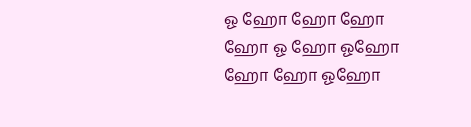ஓ ஹோ ஹோ ஹோ
ஹோ ஓ ஹோ ஓஹோ
ஹோ ஹோ ஓஹோ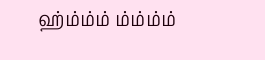ஹ்ம்ம்ம் ம்ம்ம்ம்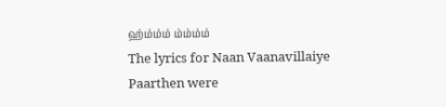ஹ்ம்ம்ம் ம்ம்ம்ம்
The lyrics for Naan Vaanavillaiye Paarthen were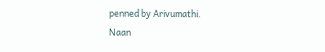penned by Arivumathi.
Naan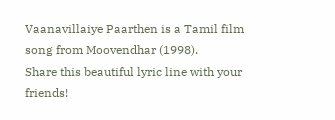Vaanavillaiye Paarthen is a Tamil film song from Moovendhar (1998).
Share this beautiful lyric line with your friends!